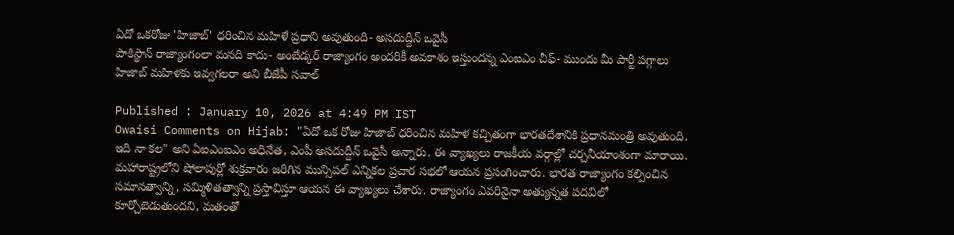ఏదో ఒకరోజు 'హిజాబ్' ధరించిన మహిళే ప్రధాని అవుతుంది- అసదుద్దీన్ ఒవైసీ
పాకిస్థాన్ రాజ్యాంగంలా మనది కాదు- అంబేడ్కర్ రాజ్యాంగం అందరికీ అవకాశం ఇస్తుందన్న ఎంఐఎం చీఫ్- ముందు మీ పార్టీ పగ్గాలు హిజాబ్ మహిళకు ఇవ్వగలరా అని బీజేపీ సవాల్

Published : January 10, 2026 at 4:49 PM IST
Owaisi Comments on Hijab: "ఏదో ఒక రోజు హిజాబ్ ధరించిన మహిళ కచ్చితంగా భారతదేశానికి ప్రధానమంత్రి అవుతుంది. ఇది నా కల" అని ఏఐఎంఐఎం అధినేత, ఎంపీ అసదుద్దీన్ ఒవైసీ అన్నారు. ఈ వ్యాఖ్యలు రాజకీయ వర్గాల్లో చర్చనీయాంశంగా మారాయి. మహారాష్ట్రలోని షోలాపుర్లో శుక్రవారం జరిగిన మున్సిపల్ ఎన్నికల ప్రచార సభలో ఆయన ప్రసంగించారు. భారత రాజ్యాంగం కల్పించిన సమానత్వాన్ని, సమ్మిళితత్వాన్ని ప్రస్తావిస్తూ ఆయన ఈ వ్యాఖ్యలు చేశారు. రాజ్యాంగం ఎవరినైనా అత్యున్నత పదవిలో కూర్చోబెడుతుందని, మతంతో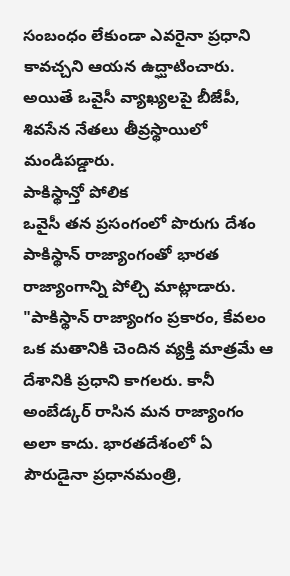సంబంధం లేకుండా ఎవరైనా ప్రధాని కావచ్చని ఆయన ఉద్ఘాటించారు. అయితే ఒవైసీ వ్యాఖ్యలపై బీజేపీ, శివసేన నేతలు తీవ్రస్థాయిలో మండిపడ్డారు.
పాకిస్థాన్తో పోలిక
ఒవైసీ తన ప్రసంగంలో పొరుగు దేశం పాకిస్థాన్ రాజ్యాంగంతో భారత రాజ్యాంగాన్ని పోల్చి మాట్లాడారు. "పాకిస్థాన్ రాజ్యాంగం ప్రకారం, కేవలం ఒక మతానికి చెందిన వ్యక్తి మాత్రమే ఆ దేశానికి ప్రధాని కాగలరు. కానీ అంబేడ్కర్ రాసిన మన రాజ్యాంగం అలా కాదు. భారతదేశంలో ఏ పౌరుడైనా ప్రధానమంత్రి,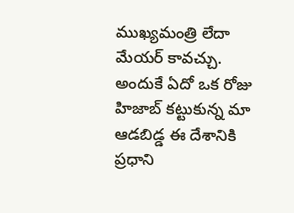ముఖ్యమంత్రి లేదా మేయర్ కావచ్చు. అందుకే ఏదో ఒక రోజు హిజాబ్ కట్టుకున్న మా ఆడబిడ్డ ఈ దేశానికి ప్రధాని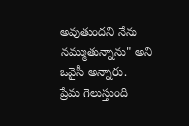అవుతుందని నేను నమ్ముతున్నాను" అని ఒవైసీ అన్నారు.
ప్రేమ గెలుస్తుంది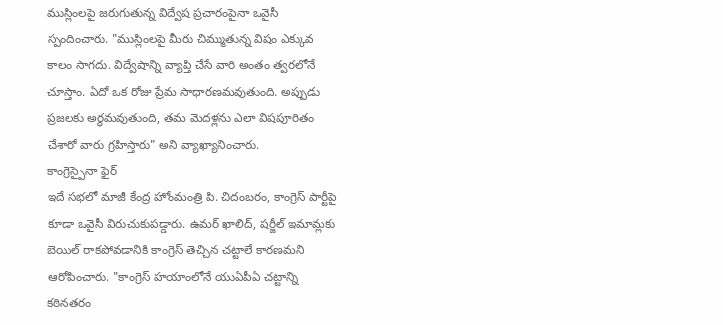ముస్లింలపై జరుగుతున్న విద్వేష ప్రచారంపైనా ఒవైసీ స్పందించారు. "ముస్లింలపై మీరు చిమ్ముతున్న విషం ఎక్కువ కాలం సాగదు. విద్వేషాన్ని వ్యాప్తి చేసే వారి అంతం త్వరలోనే చూస్తాం. ఏదో ఒక రోజు ప్రేమ సాధారణమవుతుంది. అప్పుడు ప్రజలకు అర్థమవుతుంది, తమ మెదళ్లను ఎలా విషపూరితం చేశారో వారు గ్రహిస్తారు" అని వ్యాఖ్యానించారు.
కాంగ్రెస్పైనా ఫైర్
ఇదే సభలో మాజీ కేంద్ర హోంమంత్రి పి. చిదంబరం, కాంగ్రెస్ పార్టీపై కూడా ఒవైసీ విరుచుకుపడ్డారు. ఉమర్ ఖాలిద్, షర్జీల్ ఇమామ్లకు బెయిల్ రాకపోవడానికి కాంగ్రెస్ తెచ్చిన చట్టాలే కారణమని ఆరోపించారు. "కాంగ్రెస్ హయాంలోనే యుఏపీఏ చట్టాన్ని కఠినతరం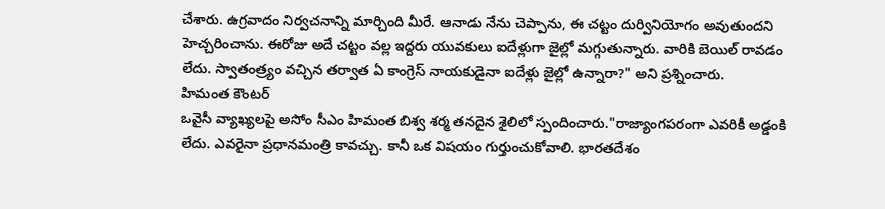చేశారు. ఉగ్రవాదం నిర్వచనాన్ని మార్చింది మీరే. ఆనాడు నేను చెప్పాను, ఈ చట్టం దుర్వినియోగం అవుతుందని హెచ్చరించాను. ఈరోజు అదే చట్టం వల్ల ఇద్దరు యువకులు ఐదేళ్లుగా జైల్లో మగ్గుతున్నారు. వారికి బెయిల్ రావడం లేదు. స్వాతంత్ర్యం వచ్చిన తర్వాత ఏ కాంగ్రెస్ నాయకుడైనా ఐదేళ్లు జైల్లో ఉన్నారా?" అని ప్రశ్నించారు.
హిమంత కౌంటర్
ఒవైసీ వ్యాఖ్యలపై అసోం సీఎం హిమంత బిశ్వ శర్మ తనదైన శైలిలో స్పందించారు."రాజ్యాంగపరంగా ఎవరికీ అడ్డంకి లేదు. ఎవరైనా ప్రధానమంత్రి కావచ్చు. కానీ ఒక విషయం గుర్తుంచుకోవాలి. భారతదేశం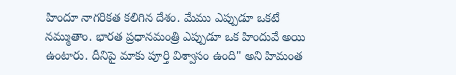హిందూ నాగరికత కలిగిన దేశం. మేము ఎప్పుడూ ఒకటే నమ్ముతాం. భారత ప్రధానమంత్రి ఎప్పుడూ ఒక హిందువే అయి ఉంటారు. దీనిపై మాకు పూర్తి విశ్వాసం ఉంది" అని హిమంత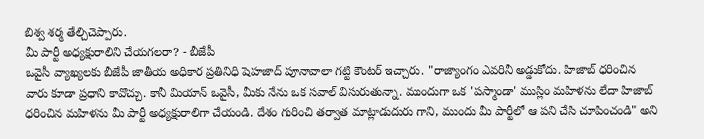బిశ్వ శర్మ తేల్చిచెప్పారు.
మీ పార్టీ అధ్యక్షురాలిని చేయగలరా? - బీజేపీ
ఒవైసీ వ్యాఖ్యలకు బీజేపీ జాతీయ అధికార ప్రతినిధి షెహజాద్ పూనావాలా గట్టి కౌంటర్ ఇచ్చారు. "రాజ్యాంగం ఎవరినీ అడ్డుకోదు. హిజాబ్ ధరించిన వారు కూడా ప్రధాని కావొచ్చు. కానీ మియాన్ ఒవైసీ, మీకు నేను ఒక సవాల్ విసురుతున్నా. ముందుగా ఒక 'పస్మాండా' ముస్లిం మహిళను లేదా హిజాబ్ ధరించిన మహిళను మీ పార్టీ అధ్యక్షురాలిగా చేయండి. దేశం గురించి తర్వాత మాట్లాడుదురు గాని, ముందు మీ పార్టీలో ఆ పని చేసి చూపించండి" అని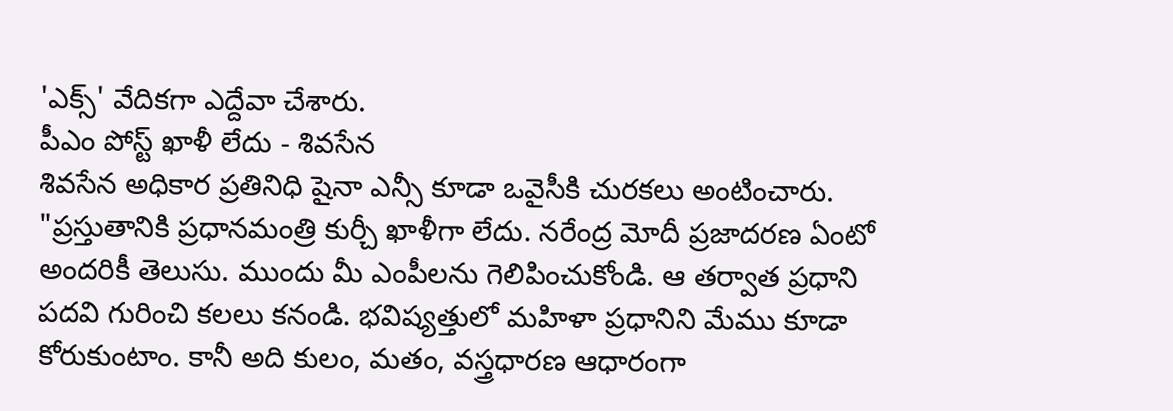'ఎక్స్' వేదికగా ఎద్దేవా చేశారు.
పీఎం పోస్ట్ ఖాళీ లేదు - శివసేన
శివసేన అధికార ప్రతినిధి షైనా ఎన్సీ కూడా ఒవైసీకి చురకలు అంటించారు. "ప్రస్తుతానికి ప్రధానమంత్రి కుర్చీ ఖాళీగా లేదు. నరేంద్ర మోదీ ప్రజాదరణ ఏంటో అందరికీ తెలుసు. ముందు మీ ఎంపీలను గెలిపించుకోండి. ఆ తర్వాత ప్రధాని పదవి గురించి కలలు కనండి. భవిష్యత్తులో మహిళా ప్రధానిని మేము కూడా కోరుకుంటాం. కానీ అది కులం, మతం, వస్త్రధారణ ఆధారంగా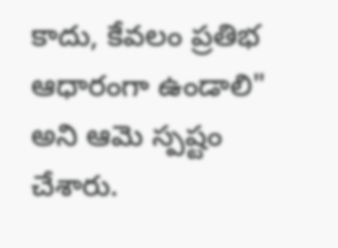కాదు, కేవలం ప్రతిభ ఆధారంగా ఉండాలి" అని ఆమె స్పష్టం చేశారు.